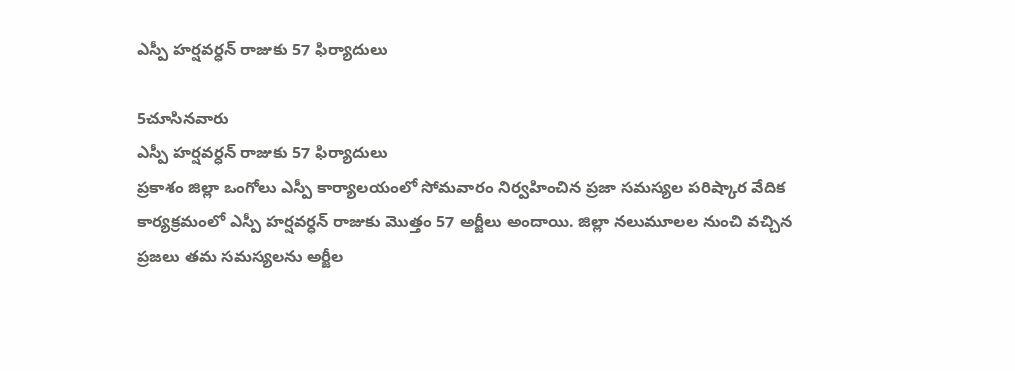ఎస్పీ హర్షవర్ధన్ రాజుకు 57 ఫిర్యాదులు

5చూసినవారు
ఎస్పీ హర్షవర్ధన్ రాజుకు 57 ఫిర్యాదులు
ప్రకాశం జిల్లా ఒంగోలు ఎస్పీ కార్యాలయంలో సోమవారం నిర్వహించిన ప్రజా సమస్యల పరిష్కార వేదిక కార్యక్రమంలో ఎస్పీ హర్షవర్ధన్ రాజుకు మొత్తం 57 అర్జీలు అందాయి. జిల్లా నలుమూలల నుంచి వచ్చిన ప్రజలు తమ సమస్యలను అర్జీల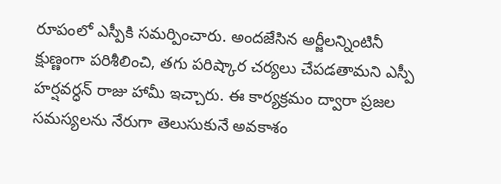రూపంలో ఎస్పీకి సమర్పించారు. అందజేసిన అర్జీలన్నింటినీ క్షుణ్ణంగా పరిశీలించి, తగు పరిష్కార చర్యలు చేపడతామని ఎస్పీ హర్షవర్ధన్ రాజు హామీ ఇచ్చారు. ఈ కార్యక్రమం ద్వారా ప్రజల సమస్యలను నేరుగా తెలుసుకునే అవకాశం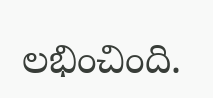లభించింది.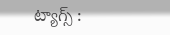ట్యాగ్స్ :